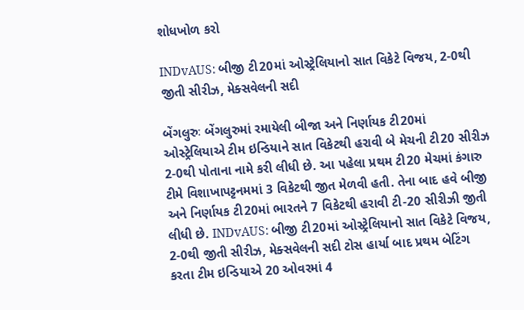શોધખોળ કરો

INDvAUS: બીજી ટી20માં ઓસ્ટ્રેલિયાનો સાત વિકેટે વિજય, 2-0થી જીતી સીરીઝ, મેક્સવેલની સદી

બેંગલુરુઃ બેંગલુરુમાં રમાયેલી બીજા અને નિર્ણાયક ટી20માં ઓસ્ટ્રેલિયાએ ટીમ ઇન્ડિયાને સાત વિકેટથી હરાવી બે મેચની ટી20 સીરીઝ 2-0થી પોતાના નામે કરી લીધી છે. આ પહેલા પ્રથમ ટી20 મેચમાં કંગારુ ટીમે વિશાખાપટ્ટનમમાં 3 વિકેટથી જીત મેળવી હતી. તેના બાદ હવે બીજી અને નિર્ણાયક ટી20માં ભારતને 7 વિકેટથી હરાવી ટી-20 સીરીઝી જીતી લીધી છે. INDvAUS: બીજી ટી20માં ઓસ્ટ્રેલિયાનો સાત વિકેટે વિજય, 2-0થી જીતી સીરીઝ, મેક્સવેલની સદી ટોસ હાર્યા બાદ પ્રથમ બેટિંગ કરતા ટીમ ઇન્ડિયાએ 20 ઓવરમાં 4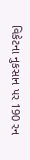વિકેટના નુકસાન પર 190 રન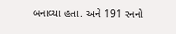બનાવ્યા હતા. અને 191 રનનો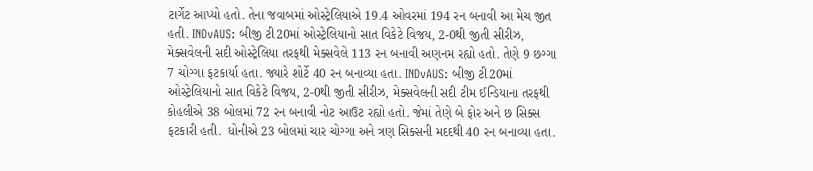ટાર્ગેટ આપ્યો હતો. તેના જવાબમાં ઓસ્ટ્રેલિયાએ 19.4 ઓવરમાં 194 રન બનાવી આ મેચ જીત હતી. INDvAUS: બીજી ટી20માં ઓસ્ટ્રેલિયાનો સાત વિકેટે વિજય, 2-0થી જીતી સીરીઝ, મેક્સવેલની સદી ઓસ્ટ્રેલિયા તરફથી મેક્સવેલે 113 રન બનાવી અણનમ રહ્યો હતો. તેણે 9 છગ્ગા  7 ચોગ્ગા ફટકાર્યા હતા. જ્યારે શોર્ટે 40 રન બનાવ્યા હતા. INDvAUS: બીજી ટી20માં ઓસ્ટ્રેલિયાનો સાત વિકેટે વિજય, 2-0થી જીતી સીરીઝ, મેક્સવેલની સદી ટીમ ઈન્ડિયાના તરફથી કોહલીએ 38 બોલમાં 72 રન બનાવી નોટ આઉટ રહ્યો હતો. જેમાં તેણે બે ફોર અને છ સિક્સ ફટકારી હતી.  ધોનીએ 23 બોલમાં ચાર ચોગ્ગા અને ત્રણ સિક્સની મદદથી 40 રન બનાવ્યા હતા.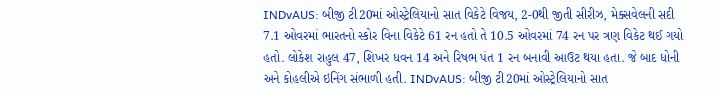INDvAUS: બીજી ટી20માં ઓસ્ટ્રેલિયાનો સાત વિકેટે વિજય, 2-0થી જીતી સીરીઝ, મેક્સવેલની સદી 7.1 ઓવરમાં ભારતનો સ્કોર વિના વિકેટે 61 રન હતો તે 10.5 ઓવરમાં 74 રન પર ત્રણ વિકેટ થઈ ગયો હતો. લોકેશ રાહુલ 47, શિખર ધવન 14 અને રિષભ પંત 1 રન બનાવી આઉટ થયા હતા. જે બાદ ધોની અને કોહલીએ ઇનિંગ સંભાળી હતી. INDvAUS: બીજી ટી20માં ઓસ્ટ્રેલિયાનો સાત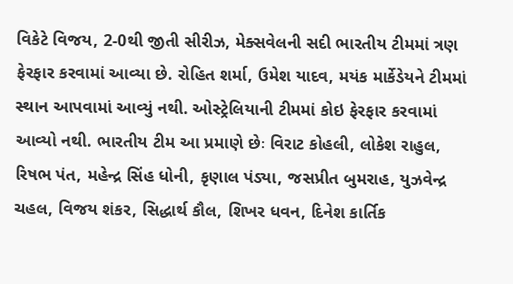વિકેટે વિજય, 2-0થી જીતી સીરીઝ, મેક્સવેલની સદી ભારતીય ટીમમાં ત્રણ ફેરફાર કરવામાં આવ્યા છે. રોહિત શર્મા, ઉમેશ યાદવ, મયંક માર્કેડેયને ટીમમાં સ્થાન આપવામાં આવ્યું નથી. ઓસ્ટ્રેલિયાની ટીમમાં કોઇ ફેરફાર કરવામાં આવ્યો નથી. ભારતીય ટીમ આ પ્રમાણે છેઃ વિરાટ કોહલી, લોકેશ રાહુલ, રિષભ પંત, મહેન્દ્ર સિંહ ધોની, કૃણાલ પંડ્યા, જસપ્રીત બુમરાહ, યુઝવેન્દ્ર ચહલ, વિજય શંકર, સિદ્ધાર્થ કૌલ, શિખર ધવન, દિનેશ કાર્તિક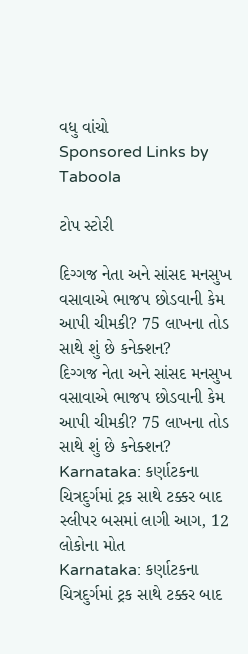વધુ વાંચો
Sponsored Links by Taboola

ટોપ સ્ટોરી

દિગ્ગજ નેતા અને સાંસદ મનસુખ વસાવાએ ભાજપ છોડવાની કેમ આપી ચીમકી? 75 લાખના તોડ સાથે શું છે કનેક્શન?
દિગ્ગજ નેતા અને સાંસદ મનસુખ વસાવાએ ભાજપ છોડવાની કેમ આપી ચીમકી? 75 લાખના તોડ સાથે શું છે કનેક્શન?
Karnataka: કર્ણાટકના ચિત્રદુર્ગમાં ટ્રક સાથે ટક્કર બાદ સ્લીપર બસમાં લાગી આગ, 12 લોકોના મોત
Karnataka: કર્ણાટકના ચિત્રદુર્ગમાં ટ્રક સાથે ટક્કર બાદ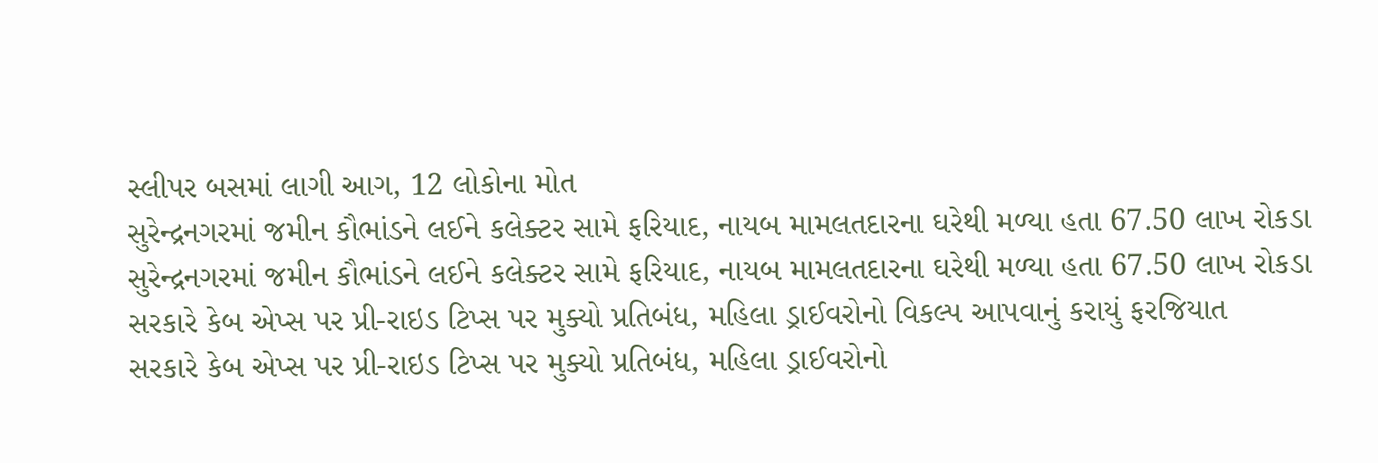સ્લીપર બસમાં લાગી આગ, 12 લોકોના મોત
સુરેન્દ્રનગરમાં જમીન કૌભાંડને લઈને કલેક્ટર સામે ફરિયાદ, નાયબ મામલતદારના ઘરેથી મળ્યા હતા 67.50 લાખ રોકડા
સુરેન્દ્રનગરમાં જમીન કૌભાંડને લઈને કલેક્ટર સામે ફરિયાદ, નાયબ મામલતદારના ઘરેથી મળ્યા હતા 67.50 લાખ રોકડા
સરકારે કેબ એપ્સ પર પ્રી-રાઇડ ટિપ્સ પર મુક્યો પ્રતિબંધ, મહિલા ડ્રાઈવરોનો વિકલ્પ આપવાનું કરાયું ફરજિયાત
સરકારે કેબ એપ્સ પર પ્રી-રાઇડ ટિપ્સ પર મુક્યો પ્રતિબંધ, મહિલા ડ્રાઈવરોનો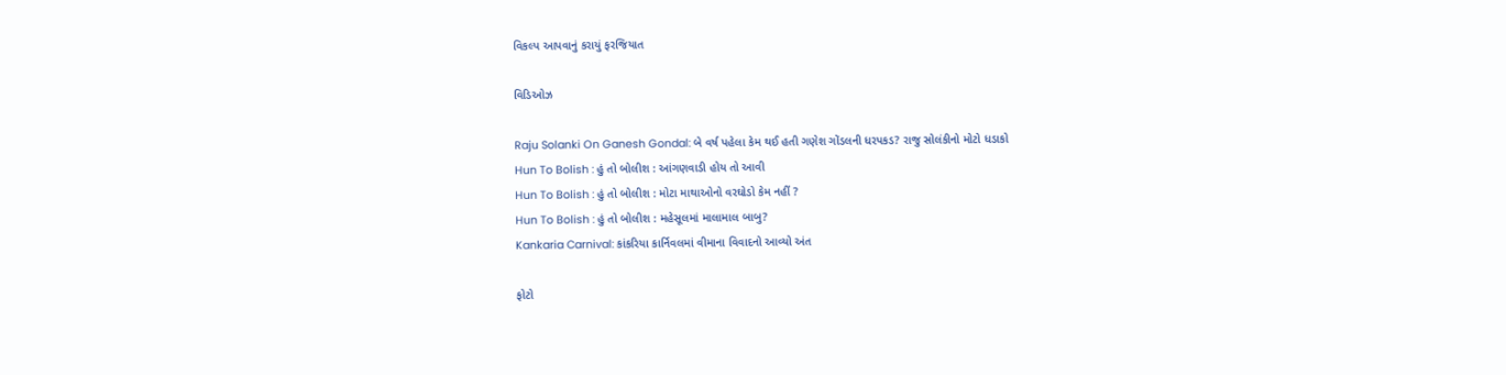વિકલ્પ આપવાનું કરાયું ફરજિયાત

વિડિઓઝ

Raju Solanki On Ganesh Gondal: બે વર્ષ પહેલા કેમ થઈ હતી ગણેશ ગોંડલની ધરપકડ? રાજુ સોલંકીનો મોટો ધડાકો
Hun To Bolish : હું તો બોલીશ : આંગણવાડી હોય તો આવી
Hun To Bolish : હું તો બોલીશ : મોટા માથાઓનો વરઘોડો કેમ નહીં ?
Hun To Bolish : હું તો બોલીશ : મહેસૂલમાં માલામાલ બાબુ?
Kankaria Carnival: કાંકરિયા કાર્નિવલમાં વીમાના વિવાદનો આવ્યો અંત

ફોટો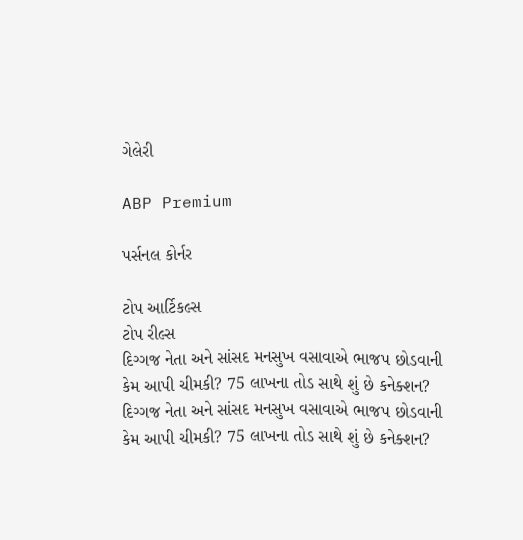ગેલેરી

ABP Premium

પર્સનલ કોર્નર

ટોપ આર્ટિકલ્સ
ટોપ રીલ્સ
દિગ્ગજ નેતા અને સાંસદ મનસુખ વસાવાએ ભાજપ છોડવાની કેમ આપી ચીમકી? 75 લાખના તોડ સાથે શું છે કનેક્શન?
દિગ્ગજ નેતા અને સાંસદ મનસુખ વસાવાએ ભાજપ છોડવાની કેમ આપી ચીમકી? 75 લાખના તોડ સાથે શું છે કનેક્શન?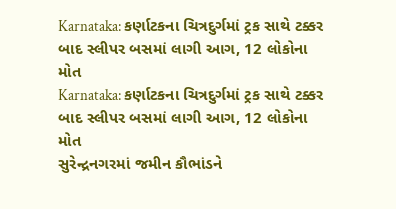Karnataka: કર્ણાટકના ચિત્રદુર્ગમાં ટ્રક સાથે ટક્કર બાદ સ્લીપર બસમાં લાગી આગ, 12 લોકોના મોત
Karnataka: કર્ણાટકના ચિત્રદુર્ગમાં ટ્રક સાથે ટક્કર બાદ સ્લીપર બસમાં લાગી આગ, 12 લોકોના મોત
સુરેન્દ્રનગરમાં જમીન કૌભાંડને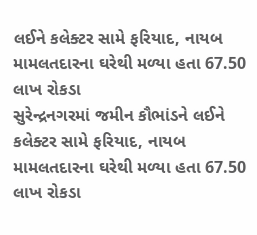લઈને કલેક્ટર સામે ફરિયાદ, નાયબ મામલતદારના ઘરેથી મળ્યા હતા 67.50 લાખ રોકડા
સુરેન્દ્રનગરમાં જમીન કૌભાંડને લઈને કલેક્ટર સામે ફરિયાદ, નાયબ મામલતદારના ઘરેથી મળ્યા હતા 67.50 લાખ રોકડા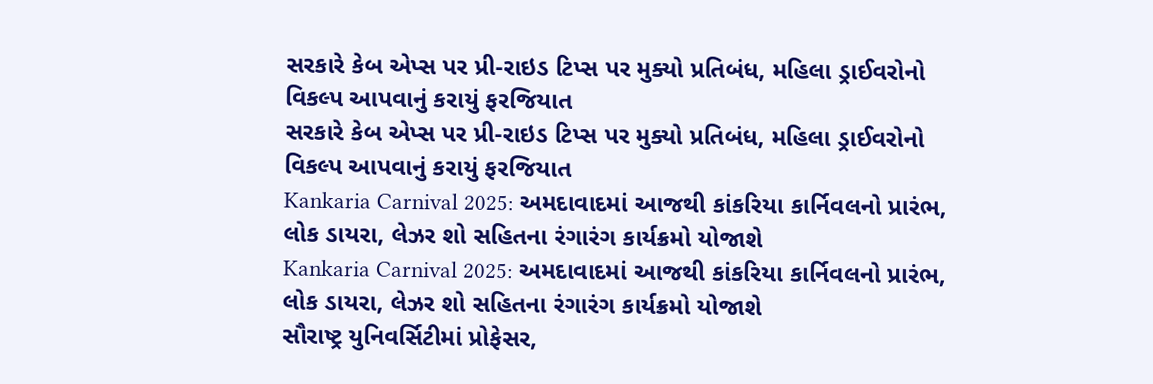સરકારે કેબ એપ્સ પર પ્રી-રાઇડ ટિપ્સ પર મુક્યો પ્રતિબંધ, મહિલા ડ્રાઈવરોનો વિકલ્પ આપવાનું કરાયું ફરજિયાત
સરકારે કેબ એપ્સ પર પ્રી-રાઇડ ટિપ્સ પર મુક્યો પ્રતિબંધ, મહિલા ડ્રાઈવરોનો વિકલ્પ આપવાનું કરાયું ફરજિયાત
Kankaria Carnival 2025: અમદાવાદમાં આજથી કાંકરિયા કાર્નિવલનો પ્રારંભ, લોક ડાયરા, લેઝર શો સહિતના રંગારંગ કાર્યક્રમો યોજાશે
Kankaria Carnival 2025: અમદાવાદમાં આજથી કાંકરિયા કાર્નિવલનો પ્રારંભ, લોક ડાયરા, લેઝર શો સહિતના રંગારંગ કાર્યક્રમો યોજાશે
સૌરાષ્ટ્ર યુનિવર્સિટીમાં પ્રોફેસર,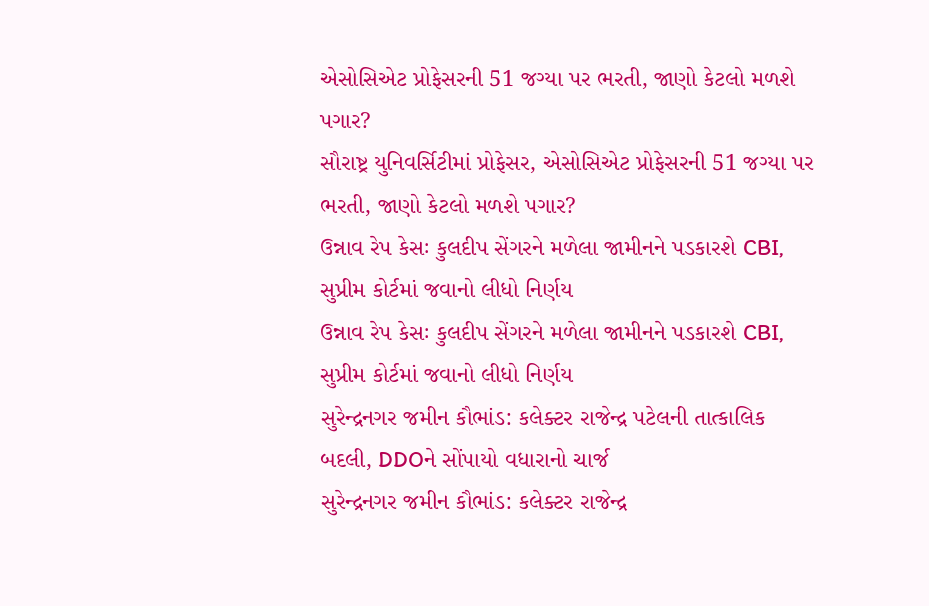એસોસિએટ પ્રોફેસરની 51 જગ્યા પર ભરતી, જાણો કેટલો મળશે પગાર?
સૌરાષ્ટ્ર યુનિવર્સિટીમાં પ્રોફેસર, એસોસિએટ પ્રોફેસરની 51 જગ્યા પર ભરતી, જાણો કેટલો મળશે પગાર?
ઉન્નાવ રેપ કેસઃ કુલદીપ સેંગરને મળેલા જામીનને પડકારશે CBI, સુપ્રીમ કોર્ટમાં જવાનો લીધો નિર્ણય
ઉન્નાવ રેપ કેસઃ કુલદીપ સેંગરને મળેલા જામીનને પડકારશે CBI, સુપ્રીમ કોર્ટમાં જવાનો લીધો નિર્ણય
સુરેન્દ્રનગર જમીન કૌભાંડ: કલેક્ટર રાજેન્દ્ર પટેલની તાત્કાલિક બદલી, DDOને સોંપાયો વધારાનો ચાર્જ
સુરેન્દ્રનગર જમીન કૌભાંડ: કલેક્ટર રાજેન્દ્ર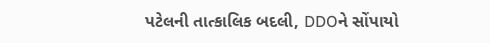પટેલની તાત્કાલિક બદલી, DDOને સોંપાયો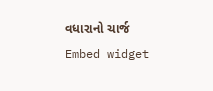વધારાનો ચાર્જ
Embed widget